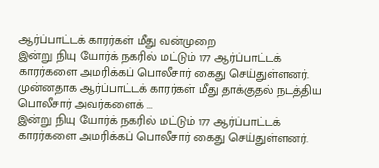ஆர்ப்பாட்டக் காரர்கள் மீது வன்முறை
இன்று நியு யோர்க் நகரில் மட்டும் 177 ஆர்ப்பாட்டக் காரர்களை அமரிக்கப் பொலீசார் கைது செய்துள்ளனர். முன்னதாக ஆர்ப்பாட்டக் காரர்கள் மீது தாக்குதல் நடத்திய பொலீசார் அவர்களைக் ...
இன்று நியு யோர்க் நகரில் மட்டும் 177 ஆர்ப்பாட்டக் காரர்களை அமரிக்கப் பொலீசார் கைது செய்துள்ளனர்.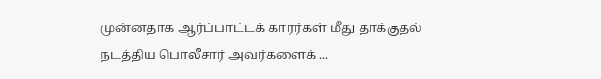முன்னதாக ஆர்ப்பாட்டக் காரர்கள் மீது தாக்குதல் நடத்திய பொலீசார் அவர்களைக் ...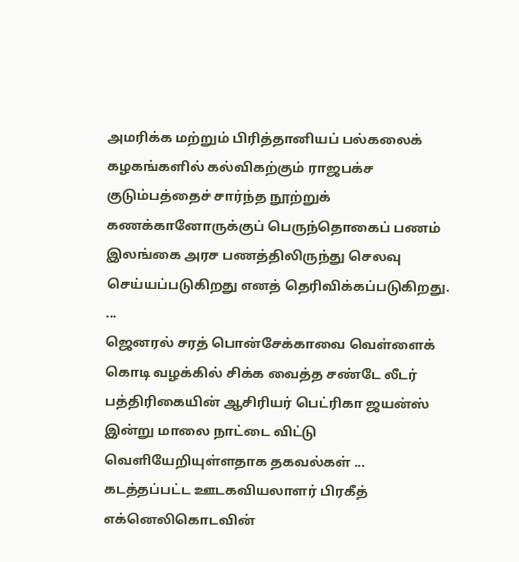அமரிக்க மற்றும் பிரித்தானியப் பல்கலைக் கழகங்களில் கல்விகற்கும் ராஜபக்ச குடும்பத்தைச் சார்ந்த நூற்றுக் கணக்கானோருக்குப் பெருந்தொகைப் பணம் இலங்கை அரச பணத்திலிருந்து செலவு செய்யப்படுகிறது எனத் தெரிவிக்கப்படுகிறது. ...
ஜெனரல் சரத் பொன்சேக்காவை வெள்ளைக் கொடி வழக்கில் சிக்க வைத்த சண்டே லீடர் பத்திரிகையின் ஆசிரியர் பெட்ரிகா ஜயன்ஸ் இன்று மாலை நாட்டை விட்டு வெளியேறியுள்ளதாக தகவல்கள் ...
கடத்தப்பட்ட ஊடகவியலாளர் பிரகீத் எக்னெலிகொடவின்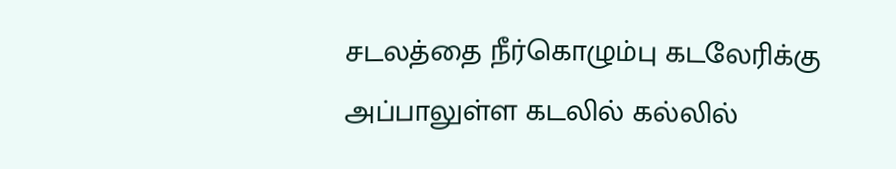சடலத்தை நீர்கொழும்பு கடலேரிக்கு அப்பாலுள்ள கடலில் கல்லில்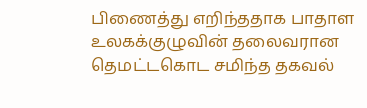பிணைத்து எறிந்ததாக பாதாள உலகக்குழுவின் தலைவரான தெமட்டகொட சமிந்த தகவல்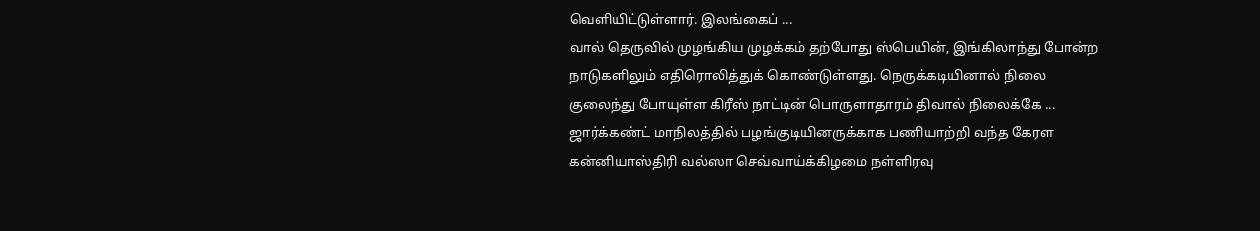வெளியிட்டுள்ளார். இலங்கைப் ...
வால் தெருவில் முழங்கிய முழக்கம் தற்போது ஸ்பெயின், இங்கிலாந்து போன்ற நாடுகளிலும் எதிரொலித்துக் கொண்டுள்ளது. நெருக்கடியினால் நிலை குலைந்து போயுள்ள கிரீஸ் நாட்டின் பொருளாதாரம் திவால் நிலைக்கே ...
ஜார்க்கண்ட் மாநிலத்தில் பழங்குடியினருக்காக பணியாற்றி வந்த கேரள கன்னியாஸ்திரி வல்ஸா செவ்வாய்க்கிழமை நள்ளிரவு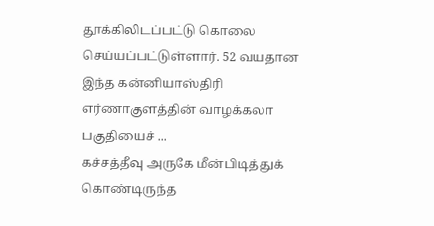தூக்கிலிடப்பட்டு கொலை செய்யப்பட்டுள்ளார். 52 வயதான இந்த கன்னியாஸ்திரி எர்ணாகுளத்தின் வாழக்கலா பகுதியைச் ...
கச்சத்தீவு அருகே மீன்பிடித்துக் கொண்டிருந்த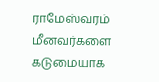ராமேஸ்வரம் மீனவர்களை கடுமையாக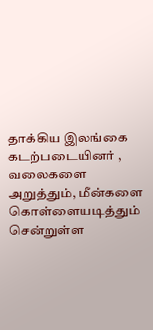தாக்கிய இலங்கை கடற்படையினர் , வலைகளை அறுத்தும், மீன்களை கொள்ளையடித்தும் சென்றுள்ள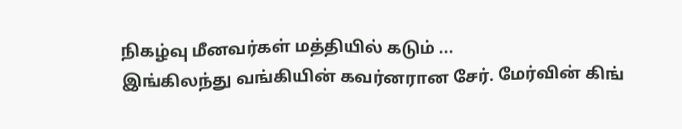நிகழ்வு மீனவர்கள் மத்தியில் கடும் ...
இங்கிலந்து வங்கியின் கவர்னரான சேர். மேர்வின் கிங்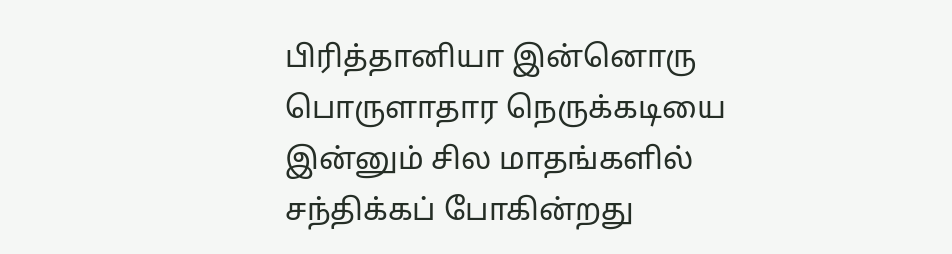பிரித்தானியா இன்னொரு பொருளாதார நெருக்கடியை இன்னும் சில மாதங்களில் சந்திக்கப் போகின்றது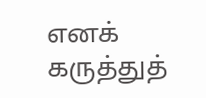எனக் கருத்துத்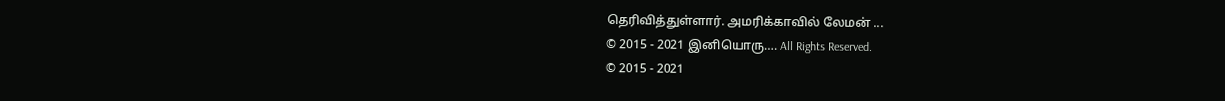தெரிவித்துள்ளார். அமரிக்காவில் லேமன் ...
© 2015 - 2021 இனியொரு…. All Rights Reserved.
© 2015 - 2021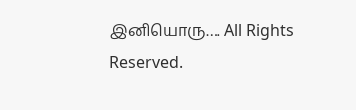இனியொரு…. All Rights Reserved.